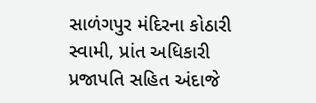સાળંગપુર મંદિરના કોઠારી સ્વામી, પ્રાંત અધિકારી પ્રજાપતિ સહિત અંદાજે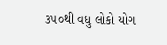૩૫૦થી વધુ લોકો યોગ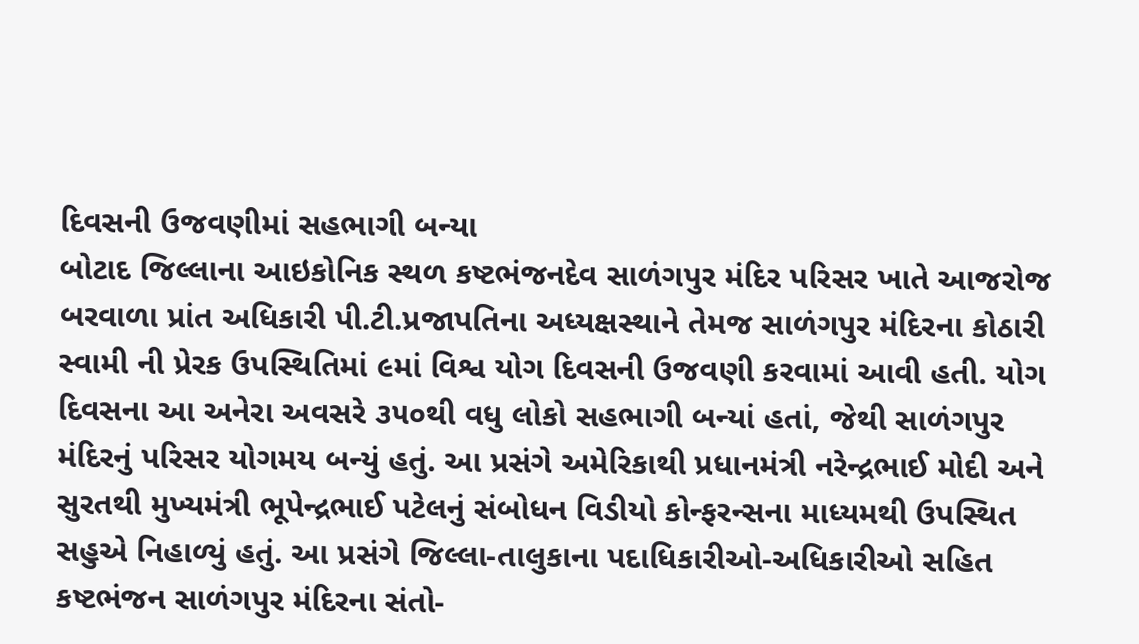દિવસની ઉજવણીમાં સહભાગી બન્યા
બોટાદ જિલ્લાના આઇકોનિક સ્થળ કષ્ટભંજનદેવ સાળંગપુર મંદિર પરિસર ખાતે આજરોજ બરવાળા પ્રાંત અધિકારી પી.ટી.પ્રજાપતિના અધ્યક્ષસ્થાને તેમજ સાળંગપુર મંદિરના કોઠારી સ્વામી ની પ્રેરક ઉપસ્થિતિમાં ૯માં વિશ્વ યોગ દિવસની ઉજવણી કરવામાં આવી હતી. યોગ દિવસના આ અનેરા અવસરે ૩૫૦થી વધુ લોકો સહભાગી બન્યાં હતાં, જેથી સાળંગપુર મંદિરનું પરિસર યોગમય બન્યું હતું. આ પ્રસંગે અમેરિકાથી પ્રધાનમંત્રી નરેન્દ્રભાઈ મોદી અને સુરતથી મુખ્યમંત્રી ભૂપેન્દ્રભાઈ પટેલનું સંબોધન વિડીયો કોન્ફરન્સના માધ્યમથી ઉપસ્થિત સહુએ નિહાળ્યું હતું. આ પ્રસંગે જિલ્લા-તાલુકાના પદાધિકારીઓ-અધિકારીઓ સહિત કષ્ટભંજન સાળંગપુર મંદિરના સંતો-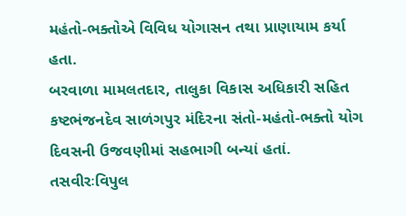મહંતો-ભક્તોએ વિવિધ યોગાસન તથા પ્રાણાયામ કર્યા હતા.
બરવાળા મામલતદાર, તાલુકા વિકાસ અધિકારી સહિત કષ્ટભંજનદેવ સાળંગપુર મંદિરના સંતો-મહંતો-ભક્તો યોગ દિવસની ઉજવણીમાં સહભાગી બન્યાં હતાં.
તસવીરઃવિપુલ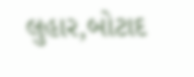લુહાર,બોટાદ